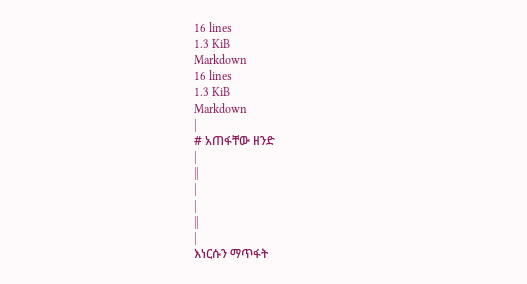16 lines
1.3 KiB
Markdown
16 lines
1.3 KiB
Markdown
|
# አጠፋቸው ዘንድ
|
||
|
|
||
|
እነርሱን ማጥፋት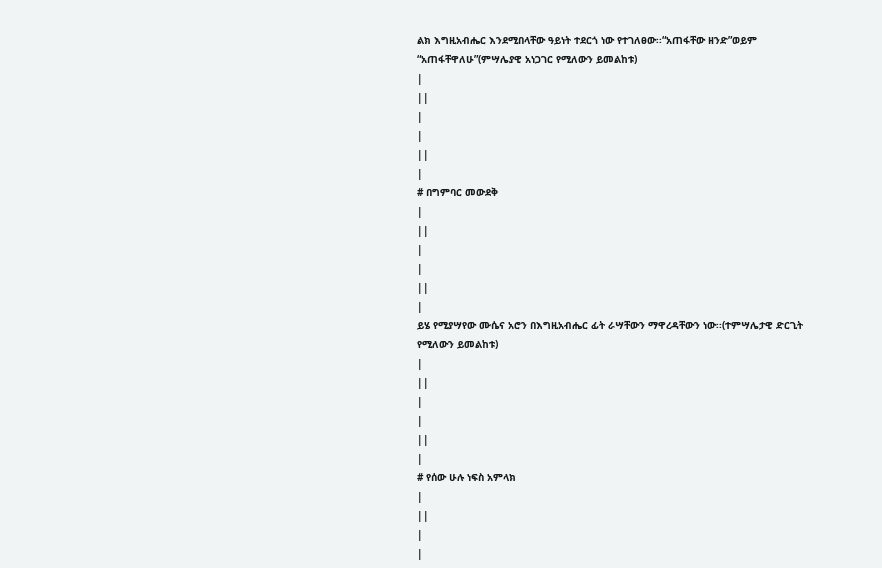ልክ እግዚአብሔር እንደሚበላቸው ዓይነት ተደርጎ ነው የተገለፀው፡፡“አጠፋቸው ዘንድ”ወይም “አጠፋቸዋለሁ”(ምሣሌያዊ አነጋገር የሚለውን ይመልከቱ)
|
||
|
|
||
|
# በግምባር መውደቅ
|
||
|
|
||
|
ይሄ የሚያሣየው ሙሴና አሮን በእግዚአብሔር ፊት ራሣቸውን ማዋረዳቸውን ነው፡፡(ተምሣሌታዊ ድርጊት የሚለውን ይመልከቱ)
|
||
|
|
||
|
# የሰው ሁሉ ነፍስ አምላክ
|
||
|
|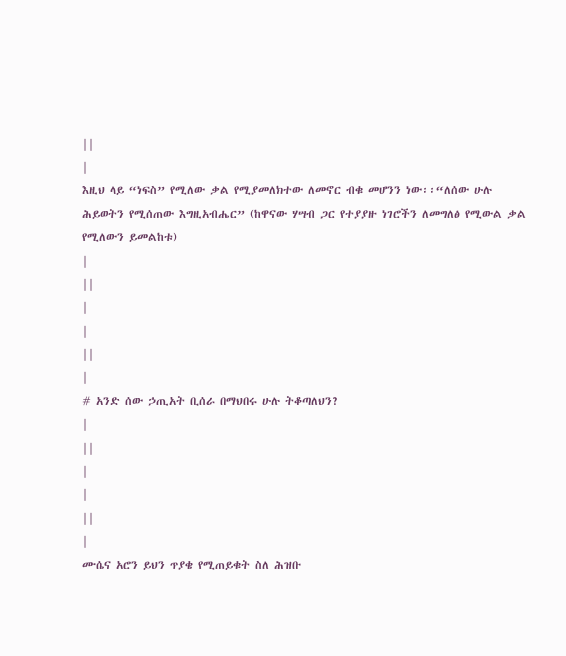||
|
እዚህ ላይ “ነፍስ” የሚለው ቃል የሚያመለክተው ለመኖር ብቁ መሆንን ነው፡፡“ለሰው ሁሉ ሕይወትን የሚሰጠው እግዚአብሔር” (ከዋናው ሃሣብ ጋር የተያያዙ ነገሮችን ለመግለፅ የሚውል ቃል የሚለውን ይመልከቱ)
|
||
|
|
||
|
# አንድ ሰው ኃጢአት ቢሰራ በማህበሩ ሁሉ ትቆጣለህን?
|
||
|
|
||
|
ሙሴና አሮን ይህን ጥያቄ የሚጠይቁት ስለ ሕዝቡ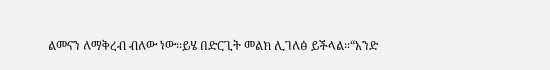ልመናን ለማቅረብ ብለው ነው፡፡ይሄ በድርጊት መልክ ሊገለፅ ይችላል፡፡“አንድ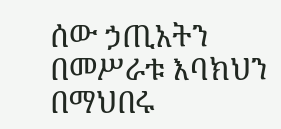ሰው ኃጢአትን በመሥራቱ እባክህን በማህበሩ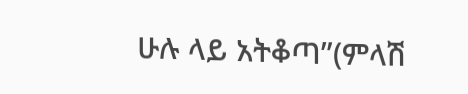ሁሉ ላይ አትቆጣ”(ምላሽ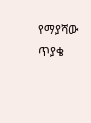የማያሻው ጥያቄ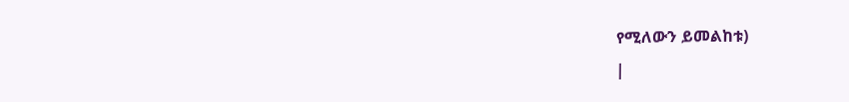የሚለውን ይመልከቱ)
|